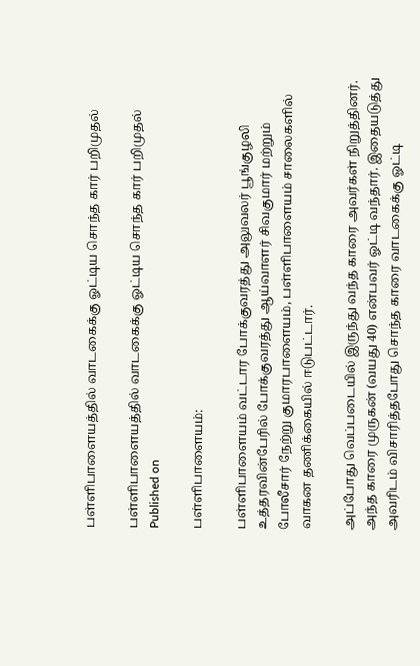பள்ளிபாளையத்தில் வாடகைக்கு ஓட்டிய சொந்த கார் பறிமுதல்

பள்ளிபாளையத்தில் வாடகைக்கு ஓட்டிய சொந்த கார் பறிமுதல்
Published on

பள்ளிபாளையம்:

பள்ளிபாளையம் வட்டார போக்குவரத்து அலுவலர் பூங்குழலி உத்தரவின்பேரில் போக்குவரத்து ஆய்வாளர் சிவகுமார் மற்றும் போலீசார் நேற்று குமாரபாளையம், பள்ளிபாளையம் சாலைகளில் வாகன தணிக்கையில் ஈடுபட்டார்.

அப்போது வெப்படையில் இருந்து வந்த காரை அவர்கள் நிறுத்தினர். அந்த காரை முருகன் (வயது 40) என்பவர் ஓட்டி வந்தார். இதையடுத்து அவரிடம் விசாரித்தபோது சொந்த காரை வாடகைக்கு ஓட்டி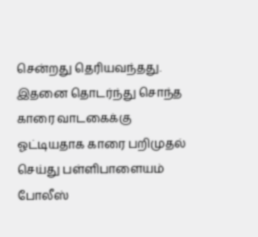சென்றது தெரியவந்தது. இதனை தொடர்ந்து சொந்த காரை வாடகைக்கு ஓட்டியதாக காரை பறிமுதல் செய்து பள்ளிபாளையம் போலீஸ்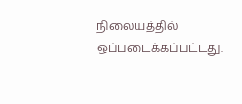நிலையத்தில் ஒப்படைக்கப்பட்டது.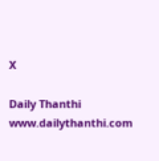X

Daily Thanthi
www.dailythanthi.com